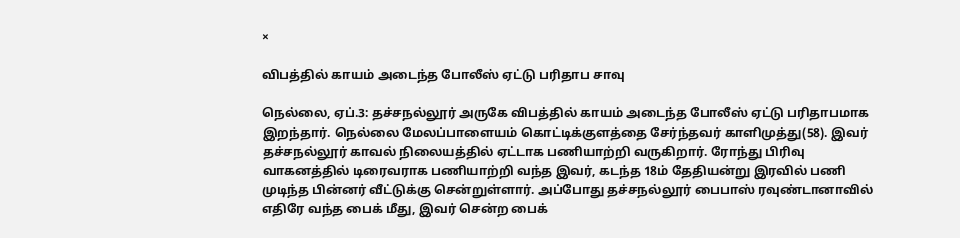×

விபத்தில் காயம் அடைந்த போலீஸ் ஏட்டு பரிதாப சாவு

நெல்லை, ஏப்.3: தச்சநல்லூர் அருகே விபத்தில் காயம் அடைந்த போலீஸ் ஏட்டு பரிதாபமாக இறந்தார். நெல்லை மேலப்பாளையம் கொட்டிக்குளத்தை சேர்ந்தவர் காளிமுத்து(58). இவர் தச்சநல்லூர் காவல் நிலையத்தில் ஏட்டாக பணியாற்றி வருகிறார். ரோந்து பிரிவு வாகனத்தில் டிரைவராக பணியாற்றி வந்த இவர், கடந்த 18ம் தேதியன்று இரவில் பணி முடிந்த பின்னர் வீட்டுக்கு சென்றுள்ளார். அப்போது தச்சநல்லூர் பைபாஸ் ரவுண்டானாவில் எதிரே வந்த பைக் மீது, இவர் சென்ற பைக்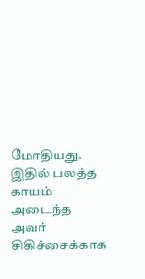மோதியது. இதில் பலத்த காயம் அடைந்த அவர் சிகிச்சைக்காக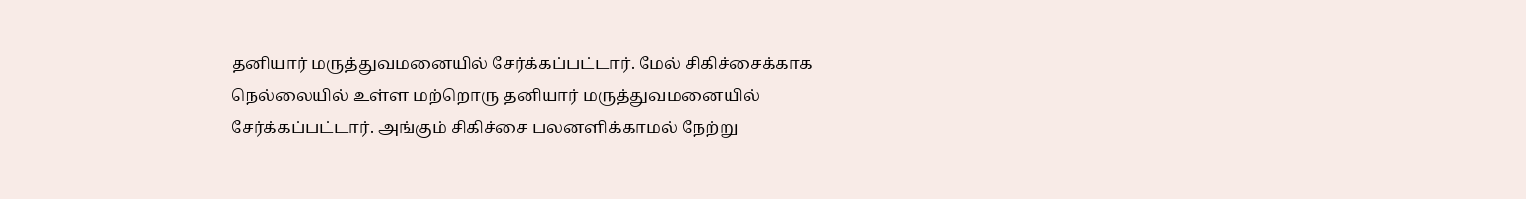தனியார் மருத்துவமனையில் சேர்க்கப்பட்டார். மேல் சிகிச்சைக்காக நெல்லையில் உள்ள மற்றொரு தனியார் மருத்துவமனையில் சேர்க்கப்பட்டார். அங்கும் சிகிச்சை பலனளிக்காமல் நேற்று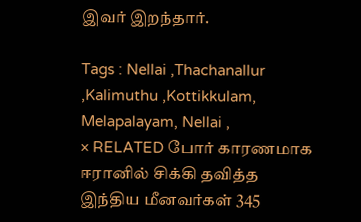இவர் இறந்தார்.

Tags : Nellai ,Thachanallur ,Kalimuthu ,Kottikkulam, Melapalayam, Nellai ,
× RELATED போர் காரணமாக ஈரானில் சிக்கி தவித்த இந்திய மீனவர்கள் 345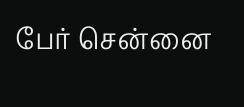பேர் சென்னை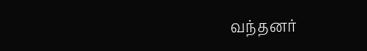வந்தனர்